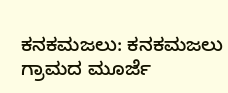ಕನಕಮಜಲು: ಕನಕಮಜಲು ಗ್ರಾಮದ ಮೂರ್ಜೆ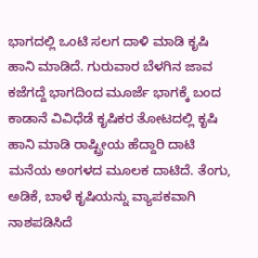ಭಾಗದಲ್ಲಿ ಒಂಟಿ ಸಲಗ ದಾಳಿ ಮಾಡಿ ಕೃಷಿ ಹಾನಿ ಮಾಡಿದೆ. ಗುರುವಾರ ಬೆಳಗಿನ ಜಾವ ಕಜೆಗದ್ದೆ ಭಾಗದಿಂದ ಮೂರ್ಜೆ ಭಾಗಕ್ಕೆ ಬಂದ ಕಾಡಾನೆ ವಿವಿಧೆಡೆ ಕೃಷಿಕರ ತೋಟದಲ್ಲಿ ಕೃಷಿ ಹಾನಿ ಮಾಡಿ ರಾಷ್ಟ್ರೀಯ ಹೆದ್ದಾರಿ ದಾಟಿ ಮನೆಯ ಅಂಗಳದ ಮೂಲಕ ದಾಟಿದೆ. ತೆಂಗು, ಅಡಿಕೆ, ಬಾಳೆ ಕೃಷಿಯನ್ನು ವ್ಯಾಪಕವಾಗಿ ನಾಶಪಡಿಸಿದೆ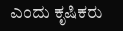ಎಂದು ಕೃಷಿಕರು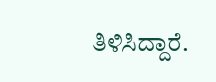ತಿಳಿಸಿದ್ದಾರೆ.